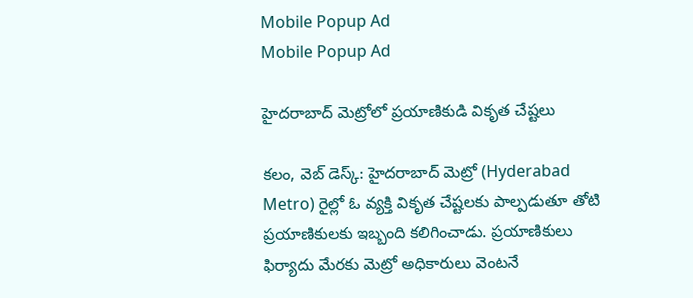Mobile Popup Ad
Mobile Popup Ad

హైదరాబాద్ మెట్రోలో ప్రయాణికుడి వికృత చేష్టలు

కలం, వెబ్‌ డెస్క్: హైదరాబాద్ మెట్రో (Hyderabad Metro) రైల్లో ఓ వ్యక్తి వికృత చేష్టలకు పాల్పడుతూ తోటి ప్రయాణికులకు ఇబ్బంది కలిగించాడు. ప్రయాణికులు ఫిర్యాదు మేరకు మెట్రో అధికారులు వెంటనే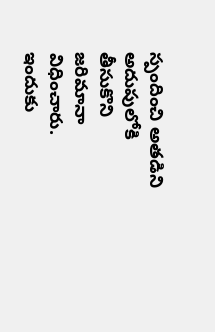స్పందించి అతడిని అదుపులోకి తీసుకొని జరిమానా విధించారు. ఇందుకు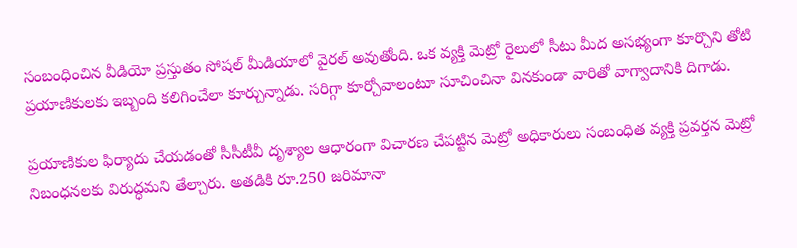సంబంధించిన వీడియో ప్రస్తుతం సోషల్ మీడియాలో వైరల్ అవుతోంది. ఒక వ్యక్తి మెట్రో రైలులో సీటు మీద అసభ్యంగా కూర్చొని తోటి ప్రయాణికులకు ఇబ్బంది కలిగించేలా కూర్చున్నాడు. సరిగ్గా కూర్చోవాలంటూ సూచించినా వినకుండా వారితో వాగ్వాదానికి దిగాడు.

ప్రయాణికుల ఫిర్యాదు చేయడంతో సీసీటీవీ దృశ్యాల ఆధారంగా విచారణ చేపట్టిన మెట్రో అధికారులు సంబంధిత వ్యక్తి ప్రవర్తన మెట్రో నిబంధనలకు విరుద్ధమని తేల్చారు. అతడికి రూ.250 జరిమానా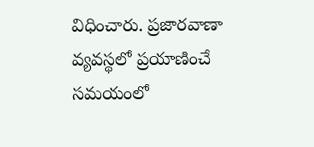విధించారు. ప్రజారవాణా వ్యవస్థలో ప్రయాణించే సమయంలో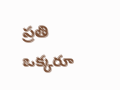ప్రతి ఒక్కరూ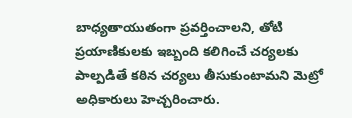బాధ్యతాయుతంగా ప్రవర్తించాలని, తోటి ప్రయాణికులకు ఇబ్బంది కలిగించే చర్యలకు పాల్పడితే కఠిన చర్యలు తీసుకుంటామని మెట్రో అధికారులు హెచ్చరించారు.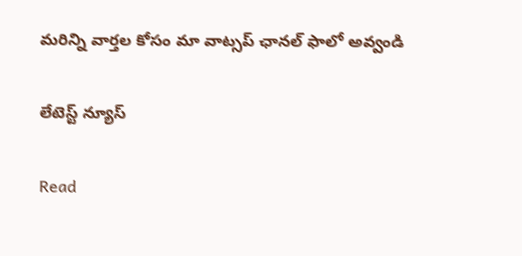మ‌రిన్ని వార్త‌ల కోసం మా వాట్స‌ప్ ఛాన‌ల్ ఫాలో అవ్వండి

లేటెస్ట్ న్యూస్‌

Read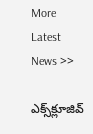More Latest News >>

ఎక్స్‌క్లూజివ్‌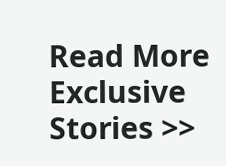Read More Exclusive Stories >>